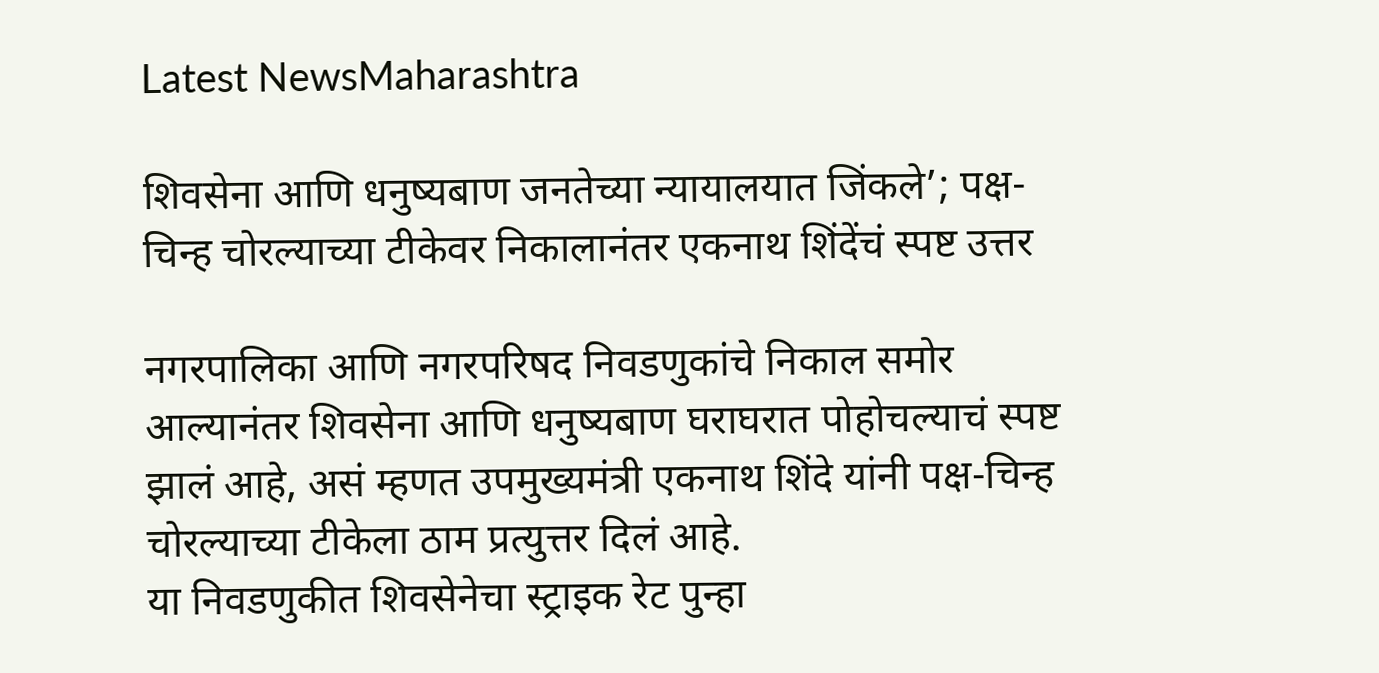Latest NewsMaharashtra

शिवसेना आणि धनुष्यबाण जनतेच्या न्यायालयात जिंकले’; पक्ष-चिन्ह चोरल्याच्या टीकेवर निकालानंतर एकनाथ शिंदेंचं स्पष्ट उत्तर

नगरपालिका आणि नगरपरिषद निवडणुकांचे निकाल समोर आल्यानंतर शिवसेना आणि धनुष्यबाण घराघरात पोहोचल्याचं स्पष्ट झालं आहे, असं म्हणत उपमुख्यमंत्री एकनाथ शिंदे यांनी पक्ष-चिन्ह चोरल्याच्या टीकेला ठाम प्रत्युत्तर दिलं आहे.
या निवडणुकीत शिवसेनेचा स्ट्राइक रेट पुन्हा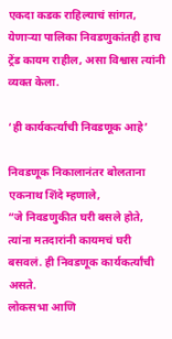एकदा कडक राहिल्याचं सांगत, येणाऱ्या पालिका निवडणुकांतही हाच ट्रेंड कायम राहील, असा विश्वास त्यांनी व्यक्त केला.

‘ही कार्यकर्त्यांची निवडणूक आहे’

निवडणूक निकालानंतर बोलताना एकनाथ शिंदे म्हणाले,
“जे निवडणुकीत घरी बसले होते, त्यांना मतदारांनी कायमचं घरी बसवलं. ही निवडणूक कार्यकर्त्यांची असते.
लोकसभा आणि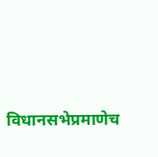विधानसभेप्रमाणेच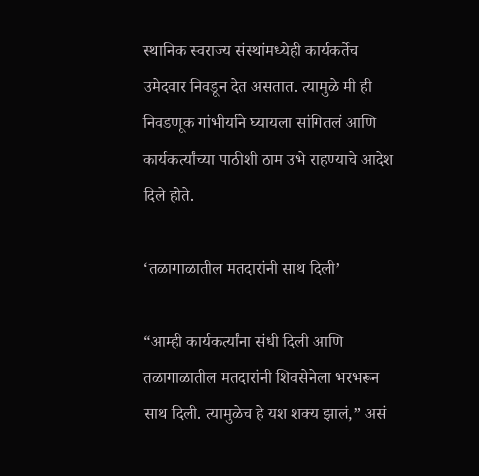स्थानिक स्वराज्य संस्थांमध्येही कार्यकर्तेच उमेदवार निवडून देत असतात. त्यामुळे मी ही निवडणूक गांभीर्याने घ्यायला सांगितलं आणि कार्यकर्त्यांच्या पाठीशी ठाम उभे राहण्याचे आदेश दिले होते.

‘तळागाळातील मतदारांनी साथ दिली’

“आम्ही कार्यकर्त्यांना संधी दिली आणि तळागाळातील मतदारांनी शिवसेनेला भरभरून साथ दिली. त्यामुळेच हे यश शक्य झालं,” असं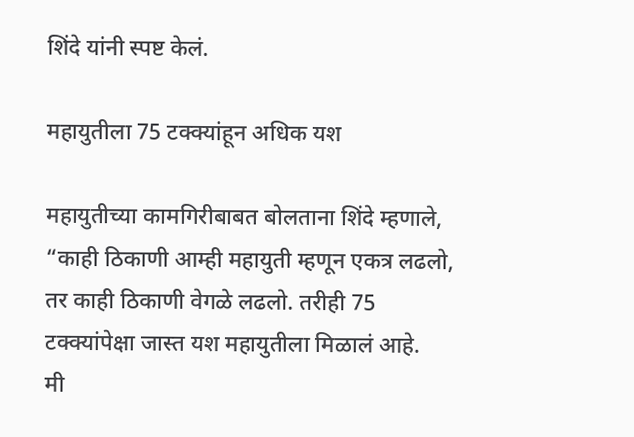शिंदे यांनी स्पष्ट केलं.

महायुतीला 75 टक्क्यांहून अधिक यश

महायुतीच्या कामगिरीबाबत बोलताना शिंदे म्हणाले,
“काही ठिकाणी आम्ही महायुती म्हणून एकत्र लढलो, तर काही ठिकाणी वेगळे लढलो. तरीही 75 टक्क्यांपेक्षा जास्त यश महायुतीला मिळालं आहे.
मी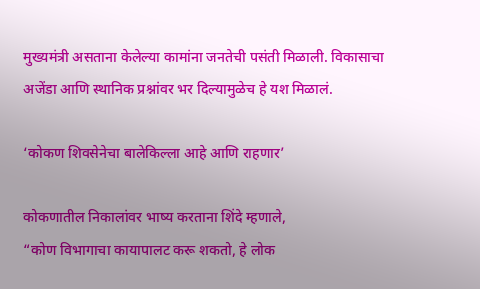मुख्यमंत्री असताना केलेल्या कामांना जनतेची पसंती मिळाली. विकासाचा अजेंडा आणि स्थानिक प्रश्नांवर भर दिल्यामुळेच हे यश मिळालं.

‘कोकण शिवसेनेचा बालेकिल्ला आहे आणि राहणार’

कोकणातील निकालांवर भाष्य करताना शिंदे म्हणाले,
“कोण विभागाचा कायापालट करू शकतो, हे लोक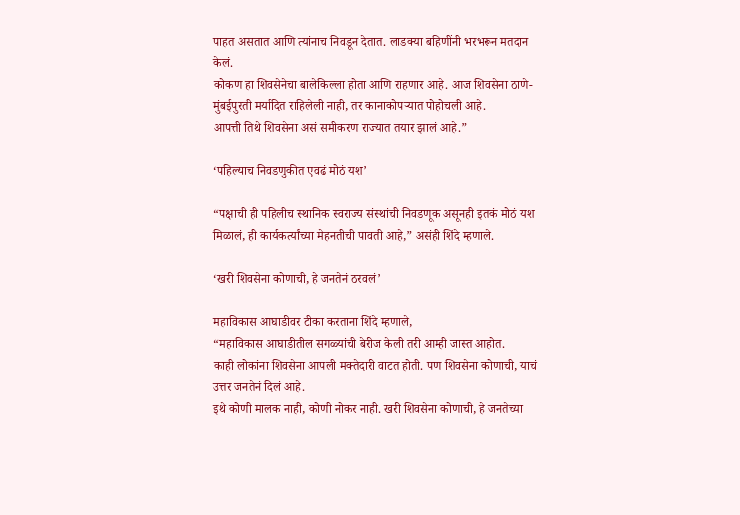पाहत असतात आणि त्यांनाच निवडून देतात. लाडक्या बहिणींनी भरभरून मतदान केलं.
कोकण हा शिवसेनेचा बालेकिल्ला होता आणि राहणार आहे. आज शिवसेना ठाणे-मुंबईपुरती मर्यादित राहिलेली नाही, तर कानाकोपऱ्यात पोहोचली आहे.
आपत्ती तिथे शिवसेना असं समीकरण राज्यात तयार झालं आहे.”

‘पहिल्याच निवडणुकीत एवढं मोठं यश’

“पक्षाची ही पहिलीच स्थानिक स्वराज्य संस्थांची निवडणूक असूनही इतकं मोठं यश मिळालं, ही कार्यकर्त्यांच्या मेहनतीची पावती आहे,” असंही शिंदे म्हणाले.

‘खरी शिवसेना कोणाची, हे जनतेनं ठरवलं’

महाविकास आघाडीवर टीका करताना शिंदे म्हणाले,
“महाविकास आघाडीतील सगळ्यांची बेरीज केली तरी आम्ही जास्त आहोत.
काही लोकांना शिवसेना आपली मक्तेदारी वाटत होती. पण शिवसेना कोणाची, याचं उत्तर जनतेनं दिलं आहे.
इथे कोणी मालक नाही, कोणी नोकर नाही. खरी शिवसेना कोणाची, हे जनतेच्या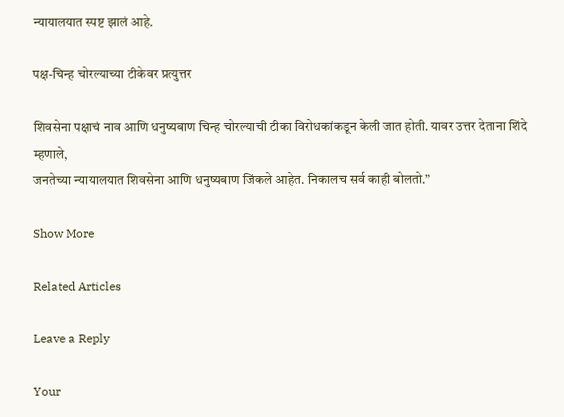न्यायालयात स्पष्ट झालं आहे.

पक्ष-चिन्ह चोरल्याच्या टीकेवर प्रत्युत्तर

शिवसेना पक्षाचं नाव आणि धनुष्यबाण चिन्ह चोरल्याची टीका विरोधकांकडून केली जात होती. यावर उत्तर देताना शिंदे म्हणाले,
जनतेच्या न्यायालयात शिवसेना आणि धनुष्यबाण जिंकले आहेत. निकालच सर्व काही बोलतो.”

Show More

Related Articles

Leave a Reply

Your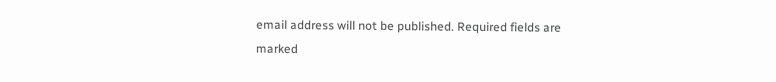email address will not be published. Required fields are marked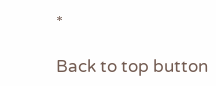*

Back to top button